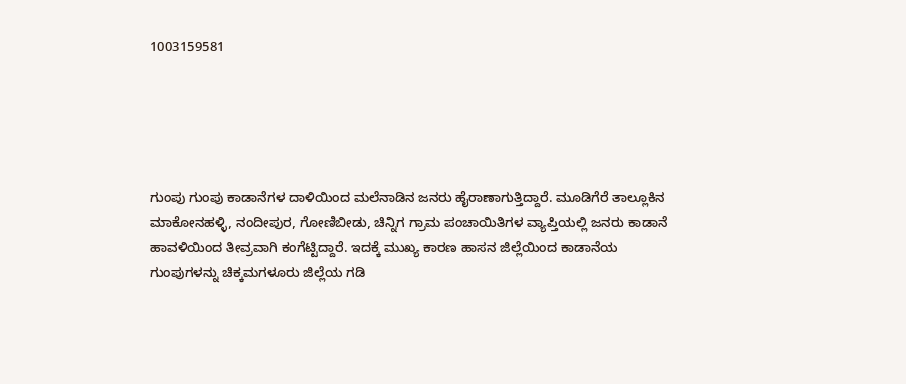1003159581





ಗುಂಪು ಗುಂಪು ಕಾಡಾನೆಗಳ ದಾಳಿಯಿಂದ ಮಲೆನಾಡಿನ ಜನರು ಹೈರಾಣಾಗುತ್ತಿದ್ದಾರೆ. ಮೂಡಿಗೆರೆ ತಾಲ್ಲೂಕಿನ ಮಾಕೋನಹಳ್ಳಿ, ನಂದೀಪುರ, ಗೋಣಿಬೀಡು, ಚಿನ್ನಿಗ ಗ್ರಾಮ ಪಂಚಾಯಿತಿಗಳ ವ್ಯಾಪ್ತಿಯಲ್ಲಿ ಜನರು ಕಾಡಾನೆ ಹಾವಳಿಯಿಂದ ತೀವ್ರವಾಗಿ ಕಂಗೆಟ್ಟಿದ್ದಾರೆ. ಇದಕ್ಕೆ ಮುಖ್ಯ ಕಾರಣ ಹಾಸನ ಜಿಲ್ಲೆಯಿಂದ ಕಾಡಾನೆಯ ಗುಂಪುಗಳನ್ನು ಚಿಕ್ಕಮಗಳೂರು ಜಿಲ್ಲೆಯ ಗಡಿ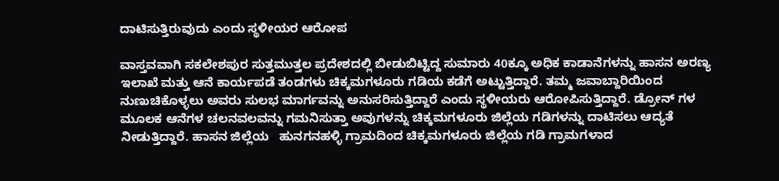ದಾಟಿಸುತ್ತಿರುವುದು ಎಂದು ಸ್ಥಳೀಯರ ಆರೋಪ

ವಾಸ್ತವವಾಗಿ ಸಕಲೇಶಪುರ ಸುತ್ತಮುತ್ತಲ ಪ್ರದೇಶದಲ್ಲಿ ಬೀಡುಬಿಟ್ಟಿದ್ದ ಸುಮಾರು 40ಕ್ಕೂ ಅಧಿಕ ಕಾಡಾನೆಗಳನ್ನು ಹಾಸನ ಅರಣ್ಯ ಇಲಾಖೆ ಮತ್ತು ಆನೆ ಕಾರ್ಯಪಡೆ ತಂಡಗಳು ಚಿಕ್ಕಮಗಳೂರು ಗಡಿಯ ಕಡೆಗೆ ಅಟ್ಟುತ್ತಿದ್ದಾರೆ. ತಮ್ಮ ಜವಾಬ್ದಾರಿಯಿಂದ ನುಣುಚಿಕೊಳ್ಳಲು ಅವರು ಸುಲಭ ಮಾರ್ಗವನ್ನು ಅನುಸರಿಸುತ್ತಿದ್ದಾರೆ ಎಂದು ಸ್ಥಳೀಯರು ಆರೋಪಿಸುತ್ತಿದ್ದಾರೆ. ಡ್ರೋನ್ ಗಳ ಮೂಲಕ ಆನೆಗಳ ಚಲನವಲವನ್ನು ಗಮನಿಸುತ್ತಾ ಅವುಗಳನ್ನು ಚಿಕ್ಕಮಗಳೂರು ಜಿಲ್ಲೆಯ ಗಡಿಗಳನ್ನು ದಾಟಿಸಲು ಆದ್ಯತೆ ನೀಡುತ್ತಿದ್ದಾರೆ. ಹಾಸನ ಜಿಲ್ಲೆಯ   ಹುನಗನಹಳ್ಳಿ ಗ್ರಾಮದಿಂದ ಚಿಕ್ಕಮಗಳೂರು ಜಿಲ್ಲೆಯ ಗಡಿ ಗ್ರಾಮಗಳಾದ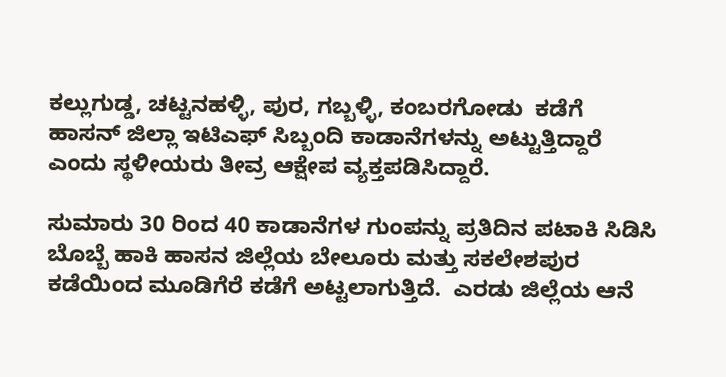ಕಲ್ಲುಗುಡ್ಡ, ಚಟ್ಟನಹಳ್ಳಿ, ಪುರ, ಗಬ್ಬಳ್ಳಿ, ಕಂಬರಗೋಡು  ಕಡೆಗೆ ಹಾಸನ್ ಜಿಲ್ಲಾ ಇಟಿಎಫ್ ಸಿಬ್ಬಂದಿ ಕಾಡಾನೆಗಳನ್ನು ಅಟ್ಟುತ್ತಿದ್ದಾರೆ ಎಂದು ಸ್ಥಳೀಯರು ತೀವ್ರ ಆಕ್ಷೇಪ ವ್ಯಕ್ತಪಡಿಸಿದ್ದಾರೆ.

ಸುಮಾರು 30 ರಿಂದ 40 ಕಾಡಾನೆಗಳ ಗುಂಪನ್ನು ಪ್ರತಿದಿನ ಪಟಾಕಿ ಸಿಡಿಸಿ ಬೊಬ್ಬೆ ಹಾಕಿ ಹಾಸನ ಜಿಲ್ಲೆಯ ಬೇಲೂರು ಮತ್ತು ಸಕಲೇಶಪುರ ಕಡೆಯಿಂದ ಮೂಡಿಗೆರೆ ಕಡೆಗೆ ಅಟ್ಟಲಾಗುತ್ತಿದೆ.  ಎರಡು ಜಿಲ್ಲೆಯ ಆನೆ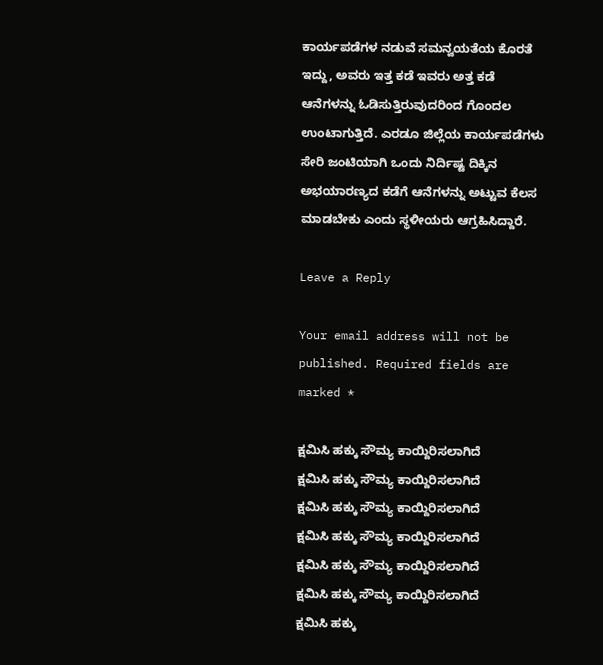ಕಾರ್ಯಪಡೆಗಳ ನಡುವೆ ಸಮನ್ವಯತೆಯ ಕೊರತೆ ಇದ್ದು, ಅವರು ಇತ್ತ ಕಡೆ ಇವರು ಅತ್ತ ಕಡೆ ಆನೆಗಳನ್ನು ಓಡಿಸುತ್ತಿರುವುದರಿಂದ ಗೊಂದಲ ಉಂಟಾಗುತ್ತಿದೆ. ಎರಡೂ ಜಿಲ್ಲೆಯ ಕಾರ್ಯಪಡೆಗಳು ಸೇರಿ ಜಂಟಿಯಾಗಿ ಒಂದು ನಿರ್ದಿಷ್ಟ ದಿಕ್ಕಿನ ಅಭಯಾರಣ್ಯದ ಕಡೆಗೆ ಆನೆಗಳನ್ನು ಅಟ್ಟುವ ಕೆಲಸ ಮಾಡಬೇಕು ಎಂದು ಸ್ಥಳೀಯರು ಆಗ್ರಹಿಸಿದ್ದಾರೆ.

Leave a Reply

Your email address will not be published. Required fields are marked *

ಕ್ಷಮಿಸಿ ಹಕ್ಕು ಸೌಮ್ಯ ಕಾಯ್ದಿರಿಸಲಾಗಿದೆ
ಕ್ಷಮಿಸಿ ಹಕ್ಕು ಸೌಮ್ಯ ಕಾಯ್ದಿರಿಸಲಾಗಿದೆ
ಕ್ಷಮಿಸಿ ಹಕ್ಕು ಸೌಮ್ಯ ಕಾಯ್ದಿರಿಸಲಾಗಿದೆ
ಕ್ಷಮಿಸಿ ಹಕ್ಕು ಸೌಮ್ಯ ಕಾಯ್ದಿರಿಸಲಾಗಿದೆ
ಕ್ಷಮಿಸಿ ಹಕ್ಕು ಸೌಮ್ಯ ಕಾಯ್ದಿರಿಸಲಾಗಿದೆ
ಕ್ಷಮಿಸಿ ಹಕ್ಕು ಸೌಮ್ಯ ಕಾಯ್ದಿರಿಸಲಾಗಿದೆ
ಕ್ಷಮಿಸಿ ಹಕ್ಕು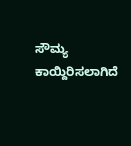ಸೌಮ್ಯ ಕಾಯ್ದಿರಿಸಲಾಗಿದೆ